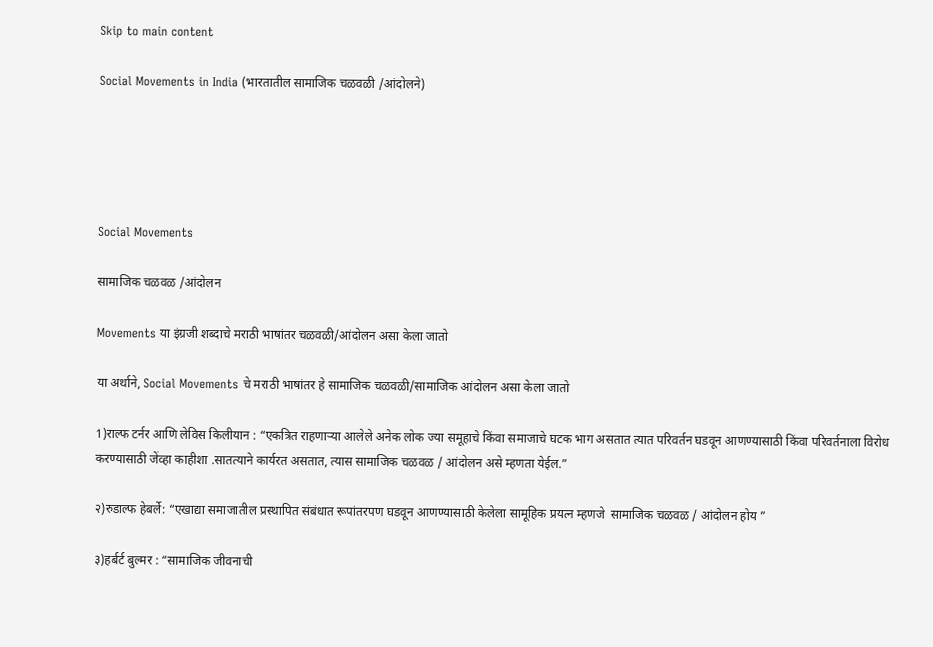Skip to main content

Social Movements in India (भारतातील सामाजिक चळवळी /आंदोलने)





Social Movements

सामाजिक चळवळ /आंदोलन

Movements या इंग्रजी शब्दाचे मराठी भाषांतर चळवळी/आंदोलन असा केला जातो

या अर्थाने, Social Movements चे मराठी भाषांतर हे सामाजिक चळवळी/सामाजिक आंदोलन असा केला जातो

1)राल्फ टर्नर आणि लेविस किलीयान : “एकत्रित राहणार्‍या आलेले अनेक लोक ज्या समूहाचे किंवा समाजाचे घटक भाग असतात त्यात परिवर्तन घडवून आणण्यासाठी किंवा परिवर्तनाला विरोध करण्यासाठी जेंव्हा काहीशा .सातत्याने कार्यरत असतात, त्यास सामाजिक चळवळ / आंदोलन असे म्हणता येईल.”

२)रुडाल्फ हेबर्ले: “एखाद्या समाजातील प्रस्थापित संबंधात रूपांतरपण घडवून आणण्यासाठी केलेला सामूहिक प्रयत्न म्हणजे  सामाजिक चळवळ / आंदोलन होय ”

३)हर्बर्ट बुल्मर : “सामाजिक जीवनाची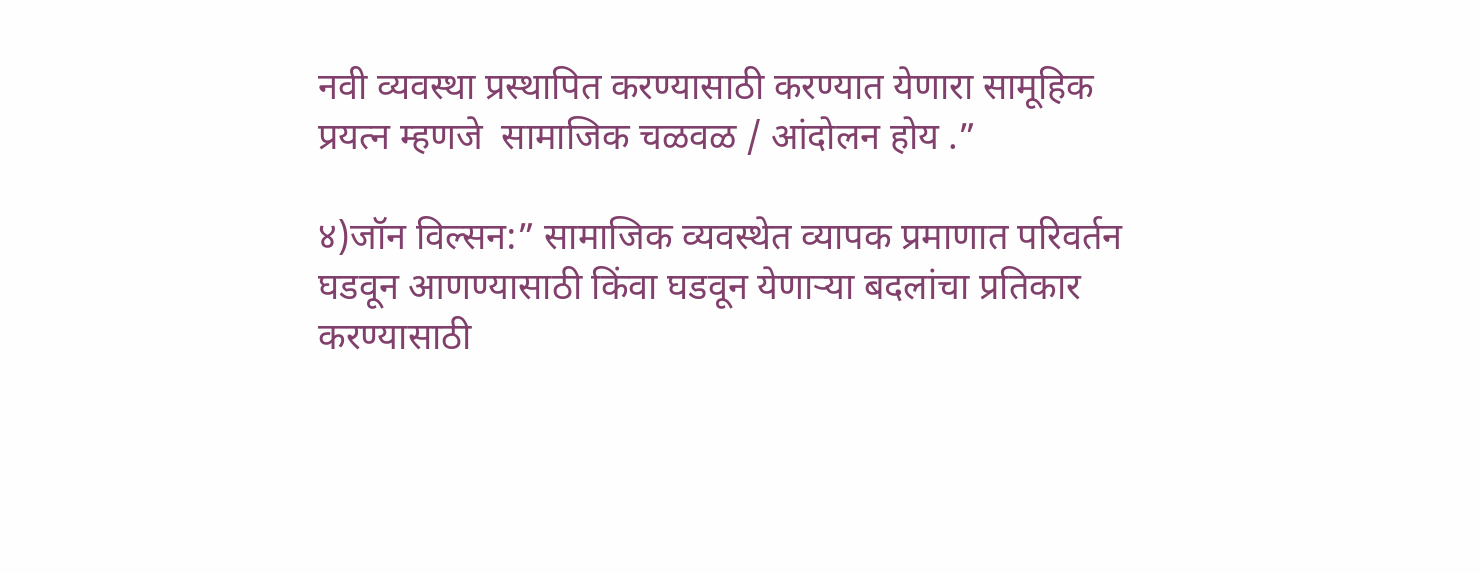नवी व्यवस्था प्रस्थापित करण्यासाठी करण्यात येणारा सामूहिक प्रयत्न म्हणजे  सामाजिक चळवळ / आंदोलन होय .”

४)जॉन विल्सन:” सामाजिक व्यवस्थेत व्यापक प्रमाणात परिवर्तन घडवून आणण्यासाठी किंवा घडवून येणार्‍या बदलांचा प्रतिकार करण्यासाठी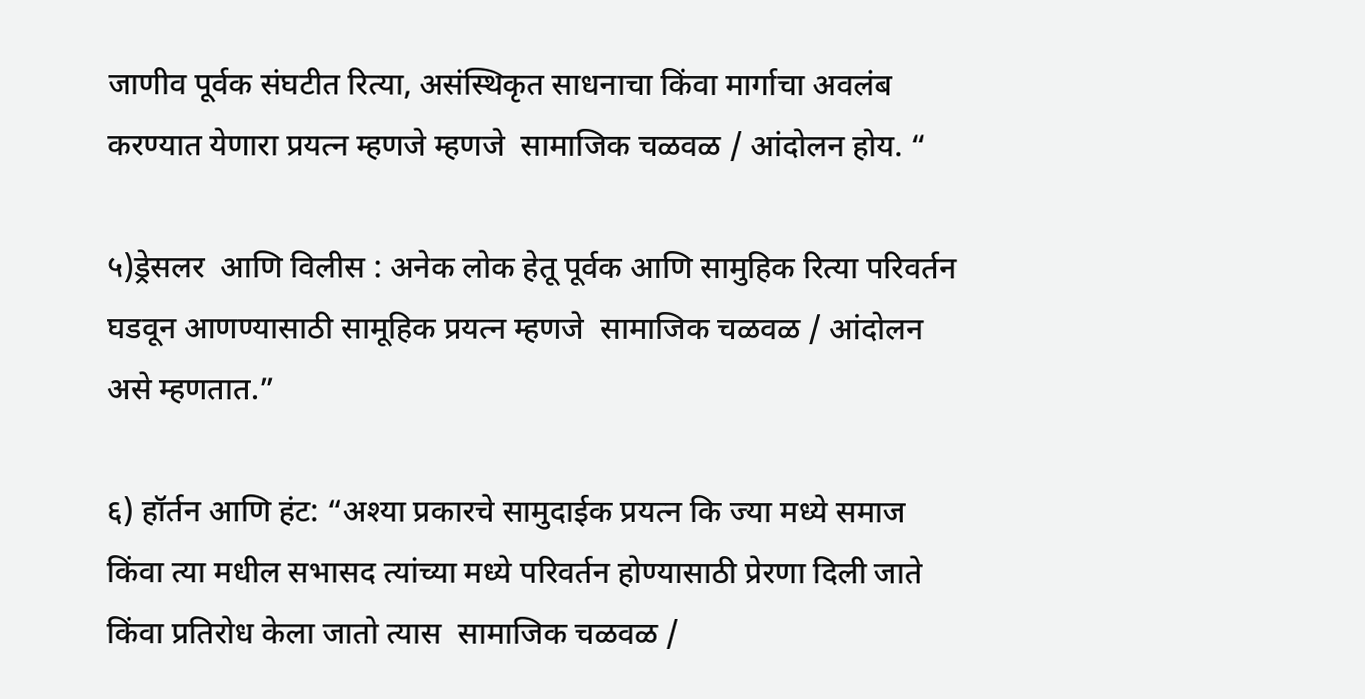जाणीव पूर्वक संघटीत रित्या, असंस्थिकृत साधनाचा किंवा मार्गाचा अवलंब करण्यात येणारा प्रयत्न म्हणजे म्हणजे  सामाजिक चळवळ / आंदोलन होय. “

५)ड्रेसलर  आणि विलीस : अनेक लोक हेतू पूर्वक आणि सामुहिक रित्या परिवर्तन घडवून आणण्यासाठी सामूहिक प्रयत्न म्हणजे  सामाजिक चळवळ / आंदोलन असे म्हणतात.”

६) हॉर्तन आणि हंट: “अश्या प्रकारचे सामुदाईक प्रयत्न कि ज्या मध्ये समाज किंवा त्या मधील सभासद त्यांच्या मध्ये परिवर्तन होण्यासाठी प्रेरणा दिली जाते किंवा प्रतिरोध केला जातो त्यास  सामाजिक चळवळ /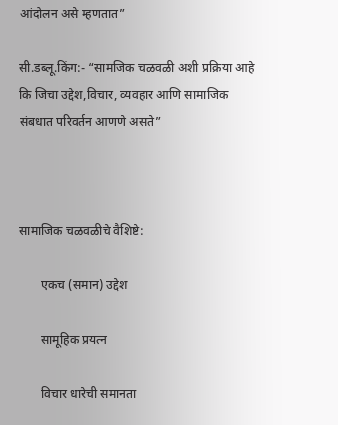आंदोलन असे म्हणतात”

सी.डब्लू.किंग:- “सामजिक चळवळी अशी प्रक्रिया आहे कि जिचा उद्देश,विचार, व्यवहार आणि सामाजिक संबधात परिवर्तन आणणे असते”



सामाजिक चळवळीचे वैशिष्टे:

       एकच (समान) उद्देश

       सामूहिक प्रयत्न

       विचार धारेची समानता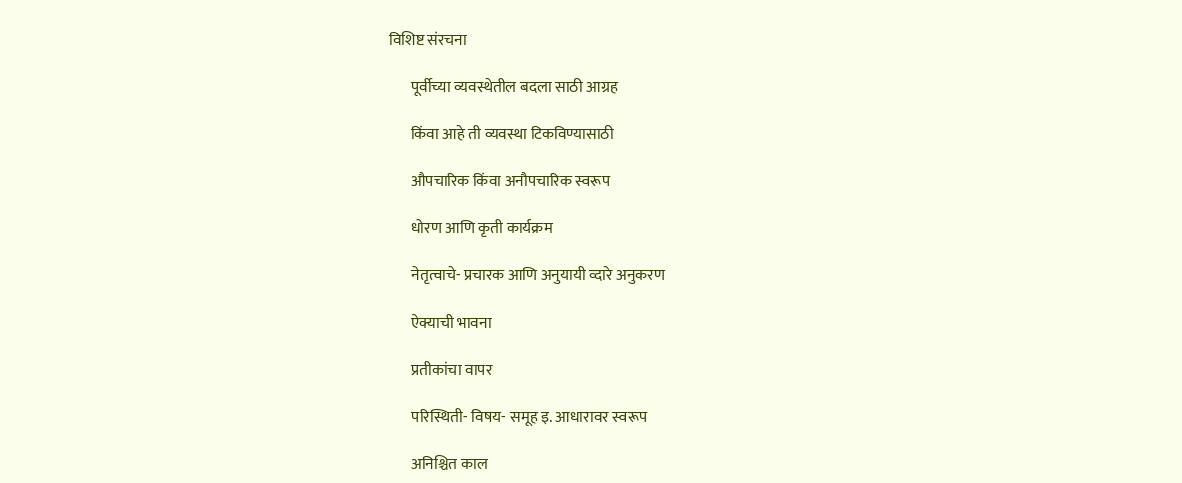विशिष्ट संरचना

       पूर्वीच्या व्यवस्थेतील बदला साठी आग्रह

       किंवा आहे ती व्यवस्था टिकविण्यासाठी

       औपचारिक किंवा अनौपचारिक स्वरूप

       धोरण आणि कृती कार्यक्रम

       नेतृत्वाचे- प्रचारक आणि अनुयायी व्दारे अनुकरण

       ऐक्याची भावना

       प्रतीकांचा वापर

       परिस्थिती- विषय- समूह इ. आधारावर स्वरूप

       अनिश्चित काल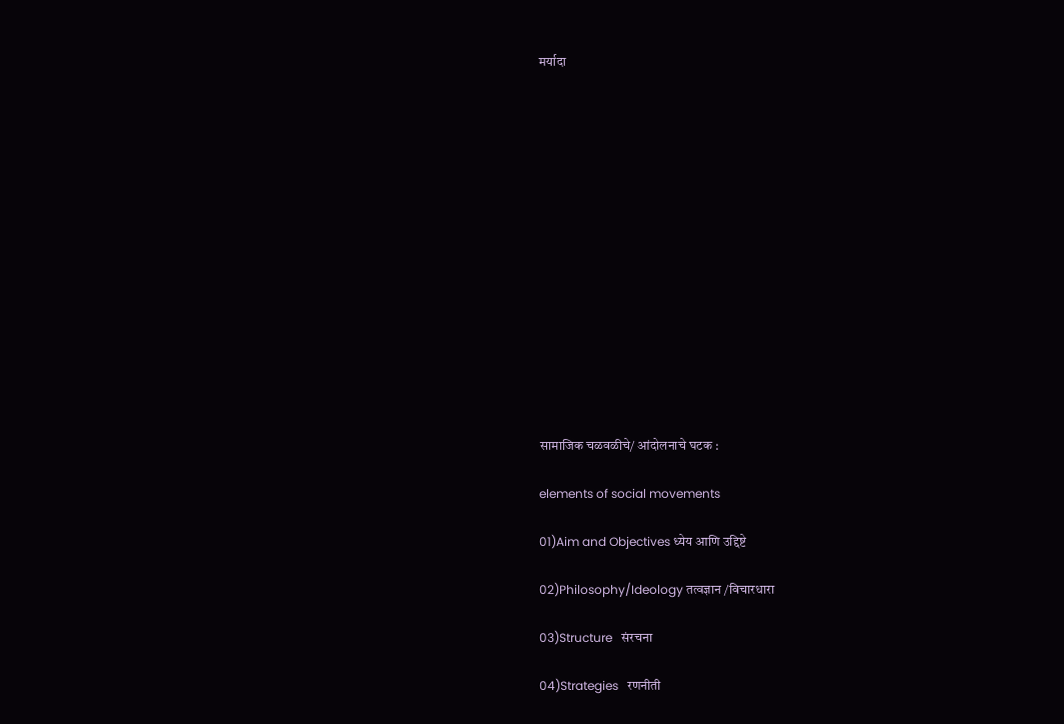मर्यादा















सामाजिक चळवळीचे/ आंदोलनाचे घटक :

elements of social movements

01)Aim and Objectives ध्येय आणि उद्दिष्टे

02)Philosophy/Ideology तत्वज्ञान /विचारधारा

03)Structure   संरचना

04)Strategies   रणनीती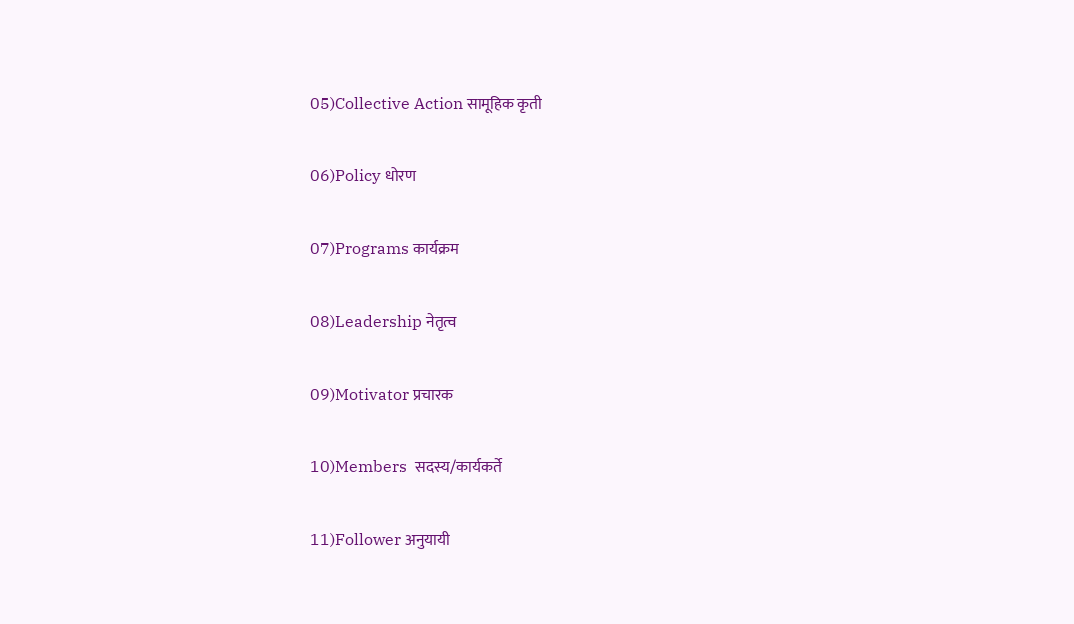05)Collective Action सामूहिक कृती

06)Policy धोरण

07)Programs कार्यक्रम

08)Leadership नेतृत्व

09)Motivator प्रचारक

10)Members  सदस्य/कार्यकर्ते

11)Follower अनुयायी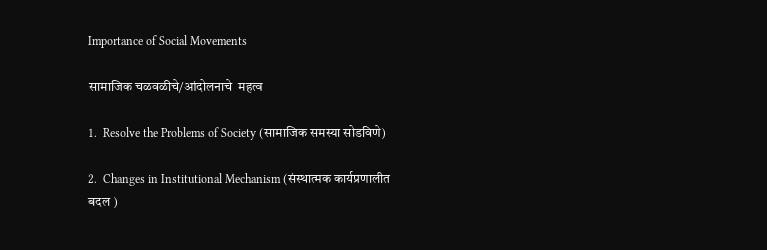Importance of Social Movements

सामाजिक चळवळीचे/आंदोलनाचे  महत्व

1.  Resolve the Problems of Society (सामाजिक समस्या सोडविणे)

2.  Changes in Institutional Mechanism (संस्थात्मक कार्यप्रणालीत बदल )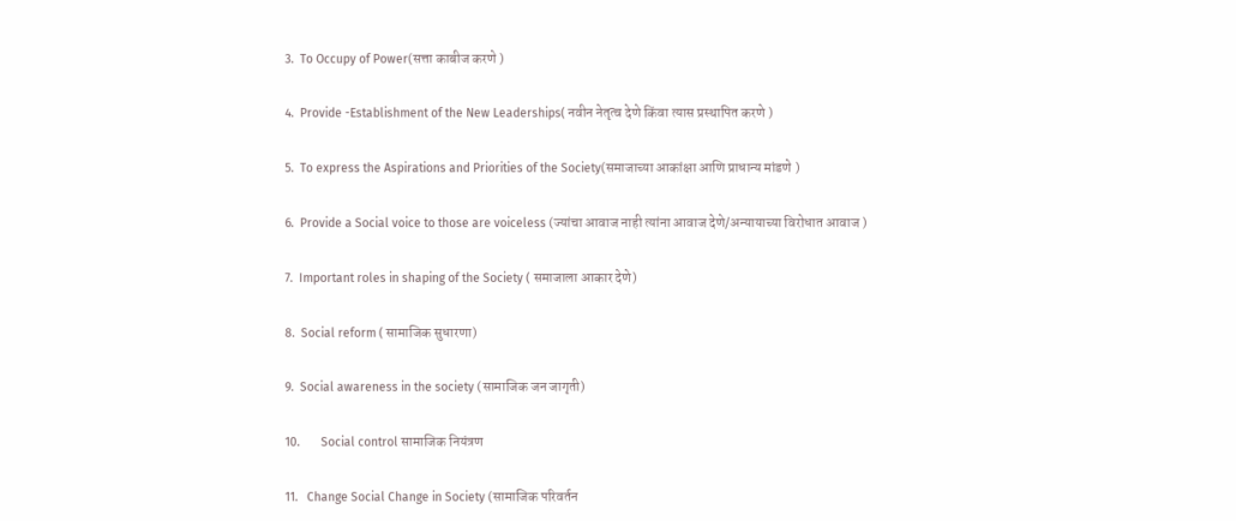3.  To Occupy of Power(सत्ता काबीज करणे )

4.  Provide -Establishment of the New Leaderships( नवीन नेतृत्व देणे किंवा त्यास प्रस्थापित करणे )

5.  To express the Aspirations and Priorities of the Society(समाजाच्या आकांक्षा आणि प्राधान्य मांडणे )

6.  Provide a Social voice to those are voiceless (ज्यांचा आवाज नाही त्यांना आवाज देणे/अन्यायाच्या विरोधात आवाज )

7.  Important roles in shaping of the Society ( समाजाला आकार देणे)

8.  Social reform ( सामाजिक सुधारणा)

9.  Social awareness in the society (सामाजिक जन जागृती)

10.       Social control सामाजिक नियंत्रण

11.   Change Social Change in Society (सामाजिक परिवर्तन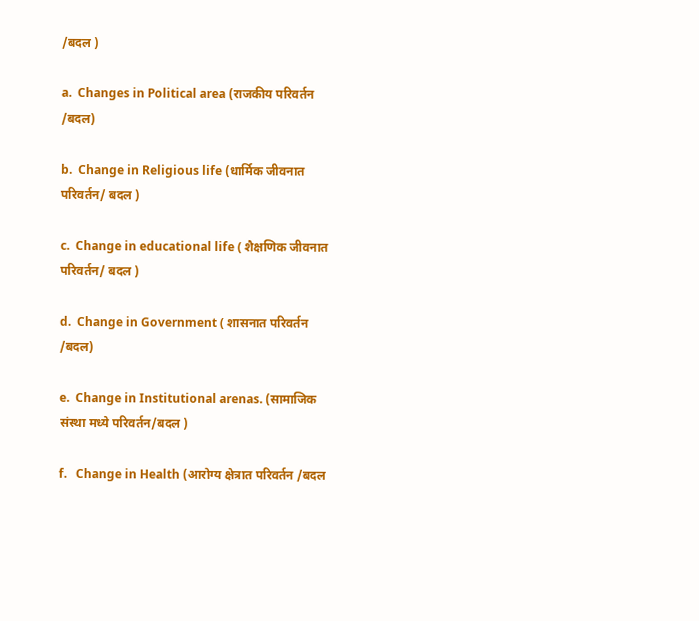/बदल )

a.  Changes in Political area (राजकीय परिवर्तन /बदल)

b.  Change in Religious life (धार्मिक जीवनात परिवर्तन/ बदल )

c.  Change in educational life ( शैक्षणिक जीवनात परिवर्तन/ बदल )

d.  Change in Government ( शासनात परिवर्तन /बदल)

e.  Change in Institutional arenas. (सामाजिक संस्था मध्ये परिवर्तन/बदल )

f.   Change in Health (आरोग्य क्षेत्रात परिवर्तन /बदल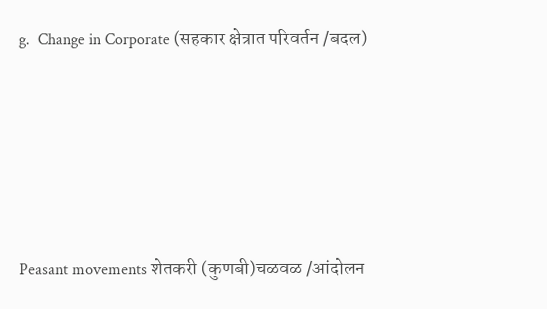g.  Change in Corporate (सहकार क्षेत्रात परिवर्तन /बदल)







Peasant movements शेतकरी (कुणबी)चळवळ /आंदोलन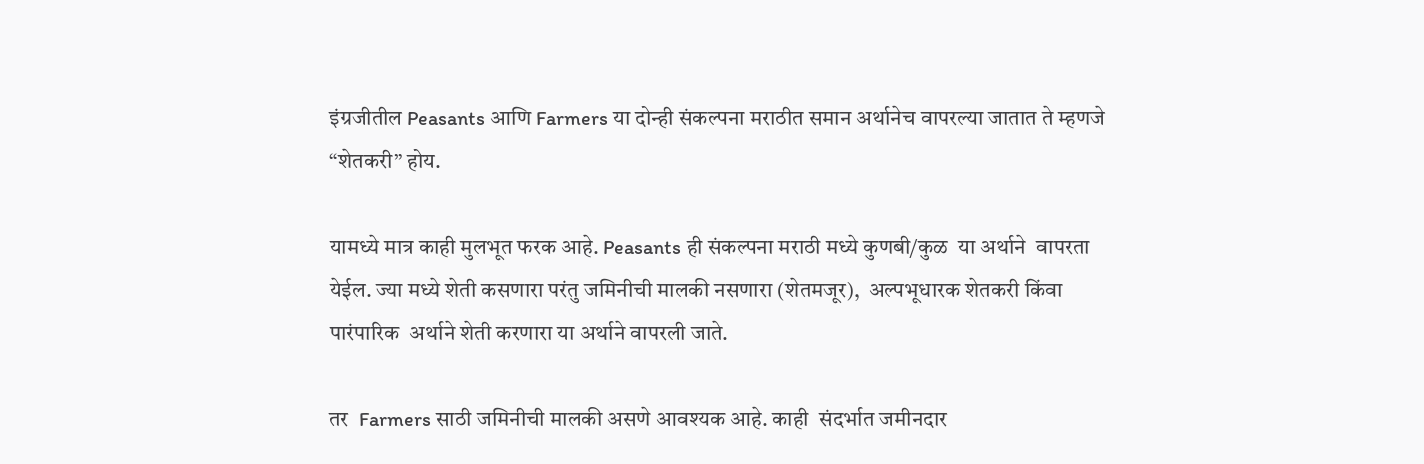इंग्रजीतील Peasants आणि Farmers या दोन्ही संकल्पना मराठीत समान अर्थानेच वापरल्या जातात ते म्हणजे “शेतकरी” होय.

यामध्ये मात्र काही मुलभूत फरक आहे. Peasants ही संकल्पना मराठी मध्ये कुणबी/कुळ  या अर्थाने  वापरता येईल. ज्या मध्ये शेती कसणारा परंतु जमिनीची मालकी नसणारा (शेतमजूर),  अल्पभूधारक शेतकरी किंवा पारंपारिक  अर्थाने शेती करणारा या अर्थाने वापरली जाते.

तर  Farmers साठी जमिनीची मालकी असणे आवश्यक आहे. काही  संदर्भात जमीनदार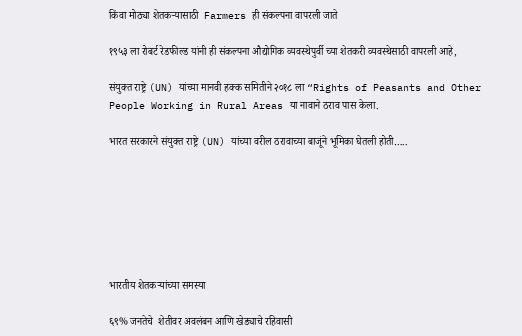किंवा मोठ्या शेतकऱ्यासाठी  Farmers ही संकल्पना वापरली जाते

१९५३ ला रोबर्ट रेडफील्ड यांनी ही संकल्पना औद्योगिक व्यवस्थेपुर्वी च्या शेतकरी व्यवस्थेसाठी वापरली आहे,

संयुक्त राष्ट्रे (UN) यांच्या मानवी हक्क समितीने २०१८ ला “Rights of Peasants and Other People Working in Rural Areas या नावाने ठराव पास केला.

भारत सरकारने संयुक्त राष्ट्रे (UN) यांच्या वरील ठरावाच्या बाजूंने भूमिका घेतली होती…..







भारतीय शेतकर्‍यांच्या समस्या

६९% जनतेचे  शेतीवर अवलंबन आणि खेड्याचे रहिवासी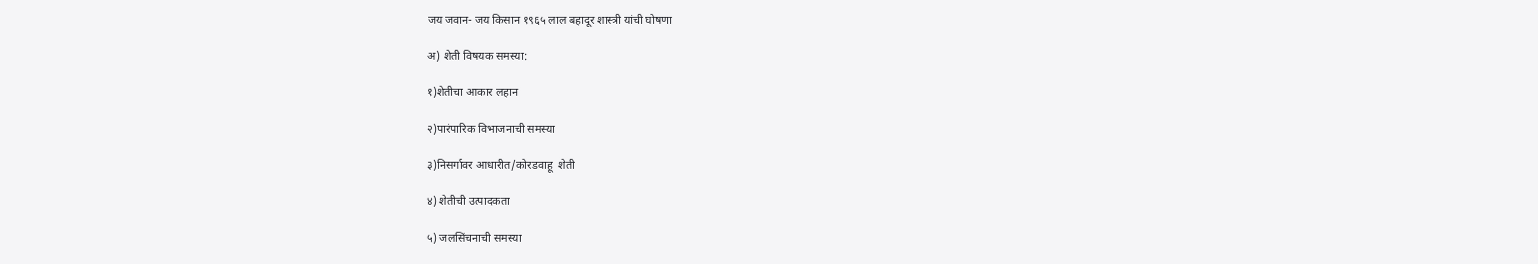जय जवान- जय किसान १९६५ लाल बहादूर शास्त्री यांची घोषणा

अ) शेती विषयक समस्या:

१)शेतीचा आकार लहान

२)पारंपारिक विभाजनाची समस्या

३)निसर्गावर आधारीत/कोरडवाहू  शेती

४) शेतीची उत्पादकता

५) जलसिंचनाची समस्या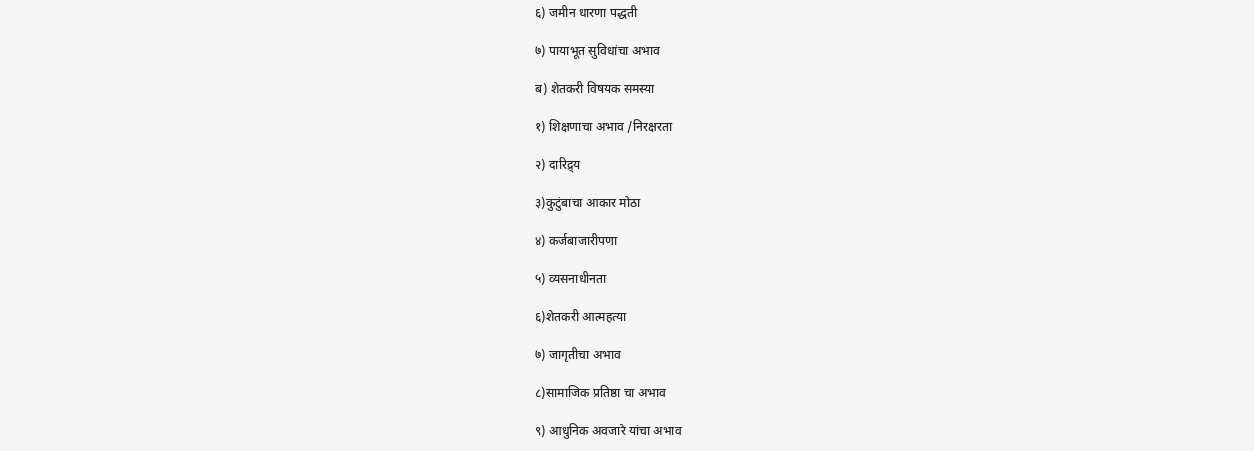६) जमीन धारणा पद्धती

७) पायाभूत सुविधांचा अभाव

ब) शेतकरी विषयक समस्या

१) शिक्षणाचा अभाव /निरक्षरता

२) दारिद्र्य

३)कुटुंबाचा आकार मोठा

४) कर्जबाजारीपणा

५) व्यसनाधीनता

६)शेतकरी आत्महत्या

७) जागृतीचा अभाव

८)सामाजिक प्रतिष्ठा चा अभाव

९) आधुनिक अवजारे यांचा अभाव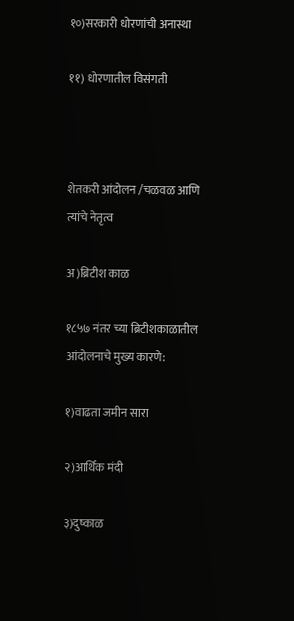१०)सरकारी धोरणांची अनास्था

११) धोरणातील विसंगती



शेतकरी आंदोलन /चळवळ आणि त्यांचे नेतृत्व

अ)ब्रिटीश काळ

१८५७ नंतर च्या ब्रिटीशकाळातील  आंदोलनाचे मुख्य कारणे:

१)वाढता जमीन सारा

२)आर्थिक मंदी

३)दुष्काळ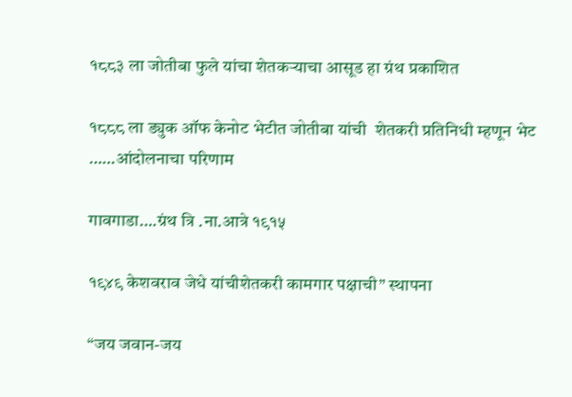१८८३ ला जोतीबा फुले यांचा शेतकऱ्याचा आसूड हा ग्रंथ प्रकाशित

१८८८ ला ड्युक ऑफ केनोट भेटीत जोतीबा यांची  शेतकरी प्रतिनिधी म्हणून भेट ……आंदोलनाचा परिणाम

गावगाडा….ग्रंथ त्रि .ना.आत्रे १९१५

१९४९ केशवराव जेधे यांचीशेतकरी कामगार पक्षाची” स्थापना

“जय जवान-जय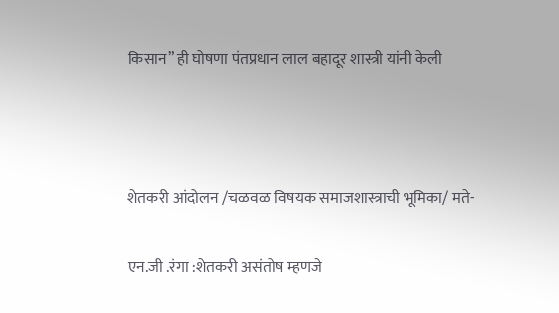किसान” ही घोषणा पंतप्रधान लाल बहादूर शास्त्री यांनी केली



शेतकरी आंदोलन /चळवळ विषयक समाजशास्त्राची भूमिका/ मते-

एन.जी .रंगा :शेतकरी असंतोष म्हणजे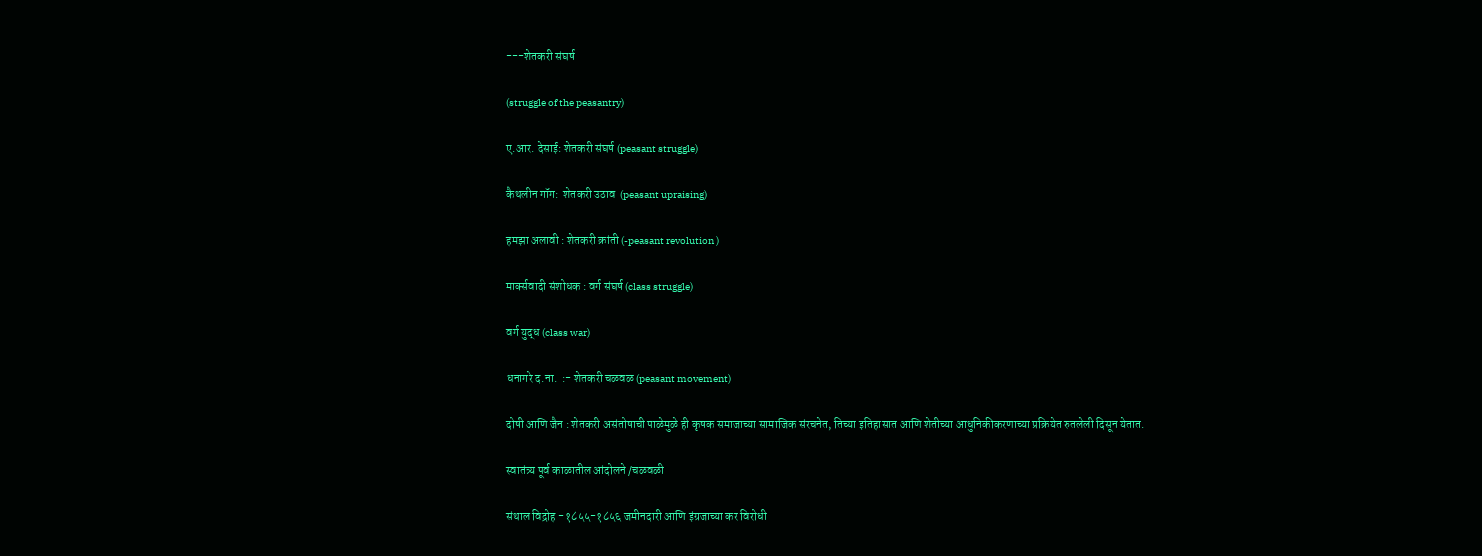---शेतकरी संघर्ष

(struggle of the peasantry)

ए.आर. देसाई: शेतकरी संघर्ष (peasant struggle)

कैथलीन गॉग:  शेतकरी उठाव  (peasant upraising)

हमझा अलावी : शेतकरी क्रांती (-peasant revolution )

मार्क्सवादी संशोधक : वर्ग संघर्ष (class struggle)

वर्ग युद्ध (class war)

धनागरे द.ना.  :- शेतकरी चळवळ (peasant movement)

दोषी आणि जैन : शेतकरी असंतोषाची पाळेमुळे ही कृषक समाजाच्या सामाजिक संरचनेत, तिच्या इतिहासात आणि शेतीच्या आधुनिकीकरणाच्या प्रक्रियेत रुतलेली दिसून येतात.

स्वातंत्र्य पूर्व काळातील आंदोलने /चळवळी

संथाल विद्रोह -१८५५-१८५६ जमीनदारी आणि इंग्रजाच्या कर विरोधी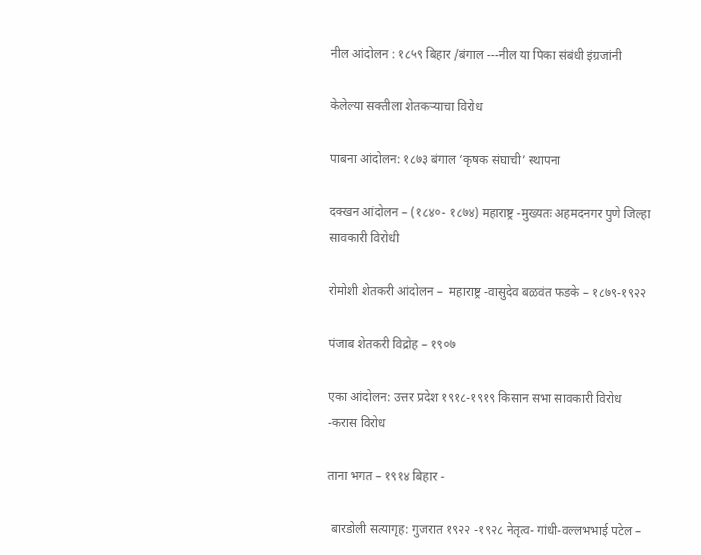नील आंदोलन : १८५९ बिहार /बंगाल ---नील या पिका संबंधी इंग्रजांनी

केलेल्या सक्तीला शेतकऱ्याचा विरोध

पाबना आंदोलन: १८७३ बंगाल ‘कृषक संघाची’ स्थापना

दक्खन आंदोलन – (१८४०- १८७४) महाराष्ट्र -मुख्यतः अहमदनगर पुणे जिल्हा सावकारी विरोधी

रोमोशी शेतकरी आंदोलन –  महाराष्ट्र -वासुदेव बळवंत फडके – १८७९-१९२२

पंजाब शेतकरी विद्रोह – १९०७

एका आंदोलन: उत्तर प्रदेश १९१८-१९१९ किसान सभा सावकारी विरोध -करास विरोध

ताना भगत – १९१४ बिहार -

 बारडोली सत्यागृह: गुजरात १९२२ -१९२८ नेतृत्व- गांधी-वल्लभभाई पटेल –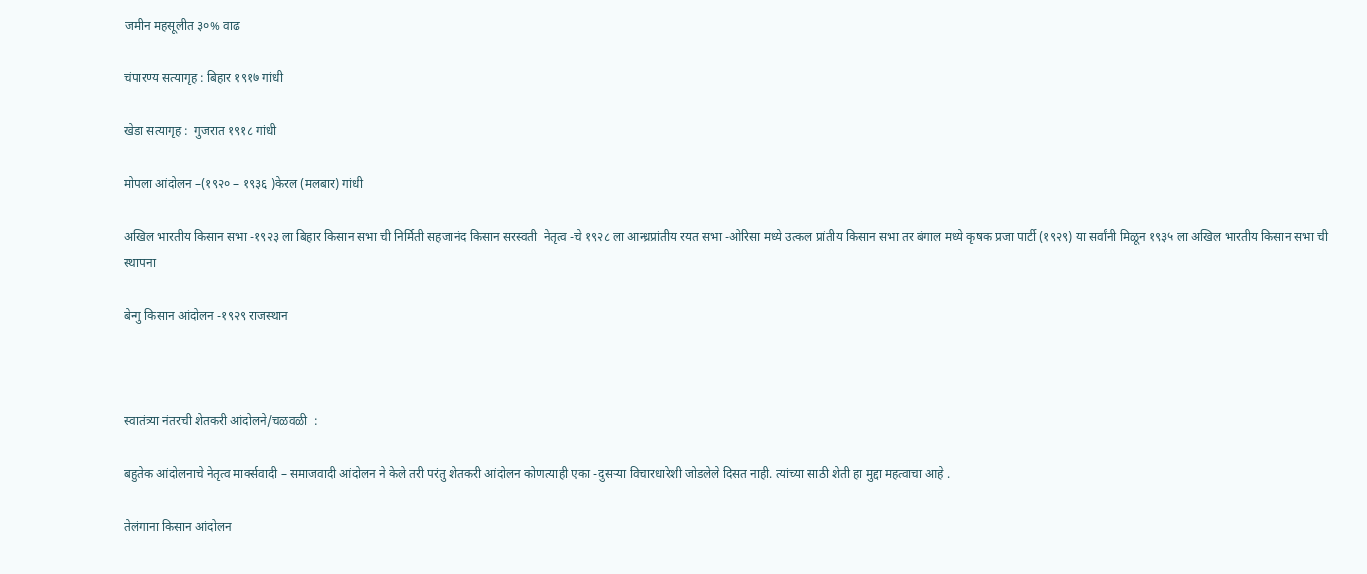जमीन महसूलीत ३०% वाढ

चंपारण्य सत्यागृह : बिहार १९१७ गांधी

खेडा सत्यागृह :  गुजरात १९१८ गांधी

मोपला आंदोलन –(१९२० – १९३६ )केरल (मलबार) गांधी

अखिल भारतीय किसान सभा -१९२३ ला बिहार किसान सभा ची निर्मिती सहजानंद किसान सरस्वती  नेतृत्व -चे १९२८ ला आन्ध्रप्रांतीय रयत सभा -ओरिसा मध्ये उत्कल प्रांतीय किसान सभा तर बंगाल मध्ये कृषक प्रजा पार्टी (१९२९) या सर्वांनी मिळून १९३५ ला अखिल भारतीय किसान सभा ची स्थापना

बेन्गु किसान आंदोलन -१९२९ राजस्थान



स्वातंत्र्या नंतरची शेतकरी आंदोलने/चळवळी  :

बहुतेक आंदोलनाचे नेतृत्व मार्क्सवादी – समाजवादी आंदोलन ने केले तरी परंतु शेतकरी आंदोलन कोणत्याही एका -दुसऱ्या विचारधारेशी जोडलेले दिसत नाही. त्यांच्या साठी शेती हा मुद्दा महत्वाचा आहे .

तेलंगाना किसान आंदोलन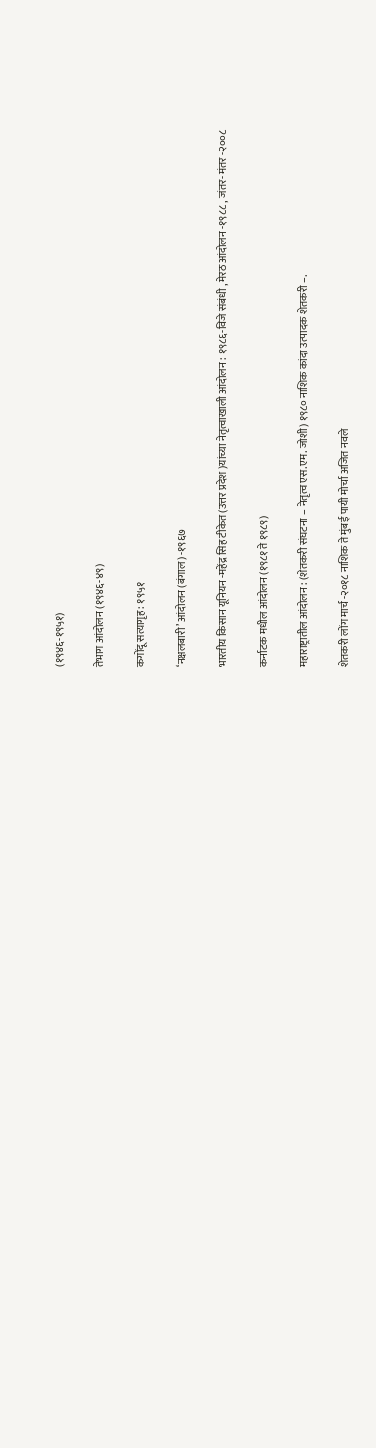(१९४६-१९५१)

तेभाग आंदोलन (१९४६-४९)

कगोंदू सत्यागृह : १९५१

‘नक्षलबारी’ आंदोलन (बंगाल) -१९६७

भारतीय किसान यूनियन -महेंद्र सिह टीकेत (उत्तर प्रदेश )यांच्या नेतृत्वाखाली आंदोलन : १९८६-विजे संबंधी , मेरठ आंदोलन -१९८८ , जंतर- मंतर -२००८

कर्नाटक मधील आंदोलन (१९८१ ते १९८९)

महाराष्ट्रातील आंदोलन : (शेतकरी संघटना – नेतृत्व एस.एम. जोशी) १९८० नाशिक कांदा उत्पादक शेतकरी –.

शेतकरी लोंग मार्च -२०१८ नाशिक ते मुंबई पायी मोर्चा अजित नवले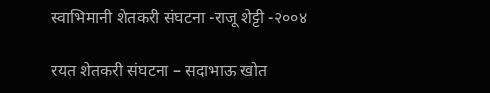स्वाभिमानी शेतकरी संघटना -राजू शेट्टी -२००४

रयत शेतकरी संघटना – सदाभाऊ खोत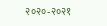२०२०-२०२१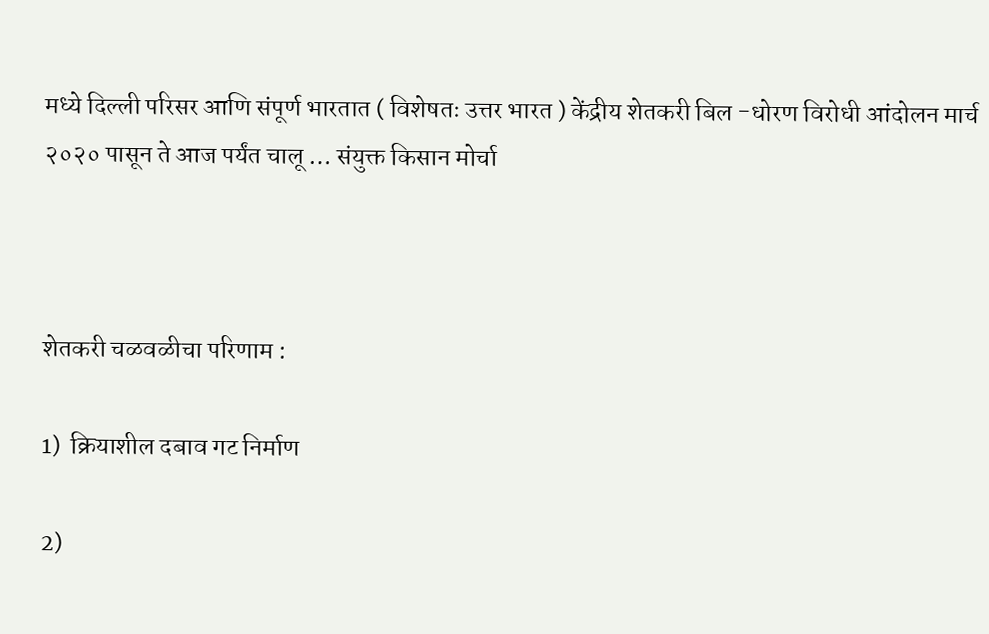मध्ये दिल्ली परिसर आणि संपूर्ण भारतात ( विशेषतः उत्तर भारत ) केंद्रीय शेतकरी बिल -धोरण विरोधी आंदोलन मार्च २०२० पासून ते आज पर्यंत चालू … संयुक्त किसान मोर्चा



शेतकरी चळवळीचा परिणाम :

1)  क्रियाशील दबाव गट निर्माण

2)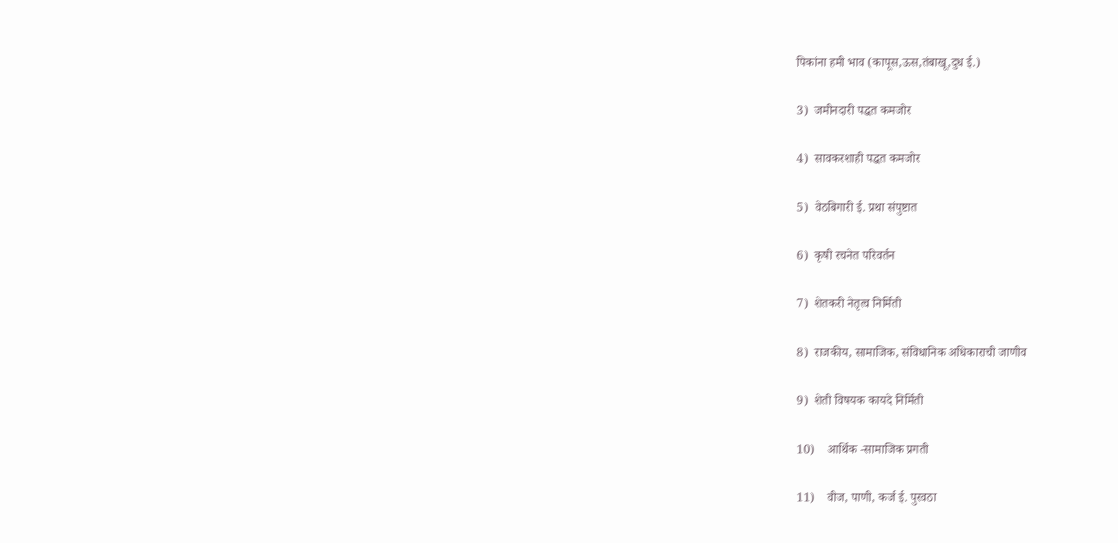पिकांना हमी भाव (कापूस,ऊस,तंबाखू,दुध ई.)

3)  जमीनदारी पद्धत कमजोर

4)  सावकरशाही पद्धत कमजोर

5)  वेठबिगारी ई. प्रथा संपुष्टात

6)  कृषी रचनेत परिवर्तन

7)  शेतकरी नेतृत्व निर्मिती

8)  राजकीय, सामाजिक, संविधानिक अधिकाराची जाणीव

9)  शेती विषयक कायदे निर्मिती

10)    आर्थिक -सामाजिक प्रगती

11)    वीज, पाणी, कर्ज ई. पुरवठा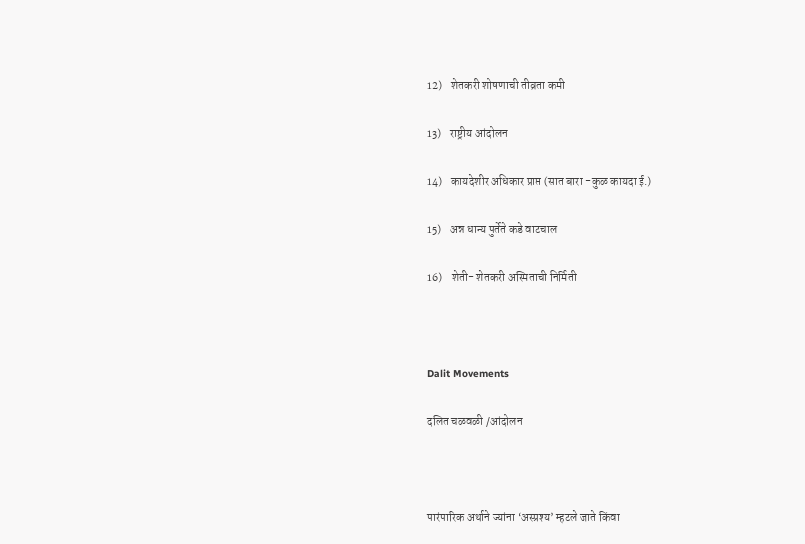12)    शेतकरी शोषणाची तीव्रता कमी

13)    राष्ट्रीय आंदोलन

14)    कायदेशीर अधिकार प्राप्त (सात बारा -कुळ कायदा ई.)

15)    अन्न धान्य पुर्तेते कडे वाटचाल

16)    शेती- शेतकरी अस्मिताची निर्मिती



Dalit Movements

दलित चळवळी /आंदोलन



पारंपारिक अर्थाने ज्यांना ‘अस्प्रश्य’ म्हटले जाते किंवा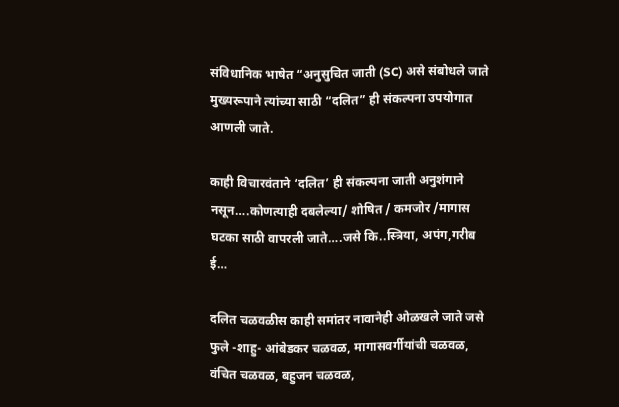संविधानिक भाषेत “अनुसुचित जाती (SC) असे संबोधले जाते मुख्यरूपाने त्यांच्या साठी “दलित” ही संकल्पना उपयोगात आणली जाते.

काही विचारवंताने ‘दलित’ ही संकल्पना जाती अनुशंगाने नसून….कोणत्याही दबलेल्या/ शोषित / कमजोर /मागास घटका साठी वापरली जाते….जसे कि..स्त्रिया, अपंग,गरीब ई…

दलित चळवळीस काही समांतर नावानेही ओळखले जाते जसे फुले -शाहु- आंबेडकर चळवळ, मागासवर्गीयांची चळवळ, वंचित चळवळ, बहुजन चळवळ,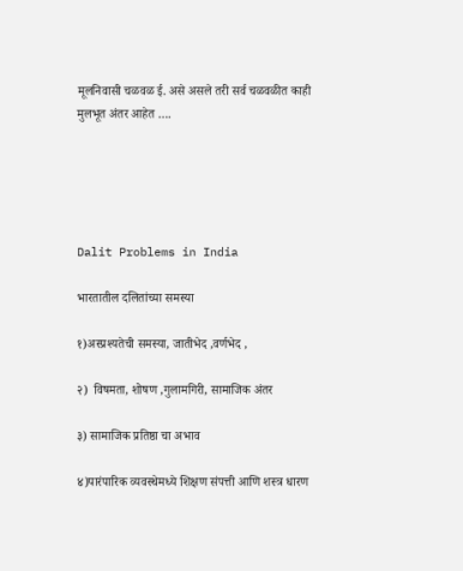मूलनिवासी चळवळ ई. असे असले तरी सर्व चळवळीत काही मुलभूत अंतर आहेत ….





Dalit Problems in India

भारतातील दलितांच्या समस्या

१)अस्प्रश्यतेची समस्या, जातीभेद ,वर्णभेद ,

२)  विषमता, शोषण ,गुलामगिरी, सामाजिक अंतर

३) सामाजिक प्रतिष्ठा चा अभाव

४)पारंपारिक व्यवस्थेमध्ये शिक्षण संपत्ती आणि शस्त्र धारण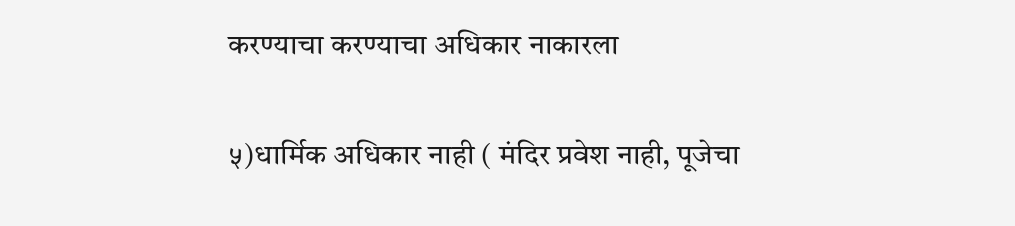करण्याचा करण्याचा अधिकार नाकारला

५)धार्मिक अधिकार नाही ( मंदिर प्रवेश नाही, पूजेचा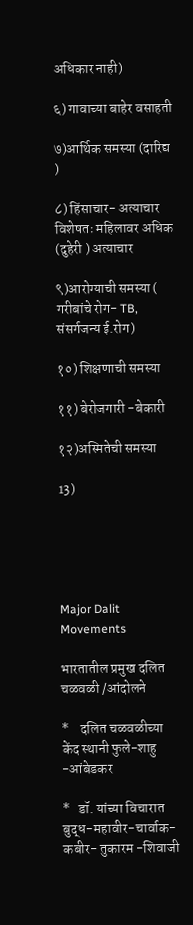अधिकार नाही)

६) गावाच्या बाहेर वसाहती

७)आर्थिक समस्या (दारिद्य )

८) हिंसाचार- अत्याचार विशेषतः महिलावर अधिक (दुहेरी ) अत्याचार

९)आरोग्याची समस्या ( गरीबांचे रोग- TB, संसर्गजन्य ई.रोग)

१०) शिक्षणाची समस्या

११) बेरोजगारी -बेकारी

१२)अस्मितेची समस्या

13)





Major Dalit Movements

भारतातील प्रमुख दलित चळवळी /आंदोलने

*    दलित चळवळीच्या केंद स्थानी फुले-शाहु -आंबेडकर

*   डॉ. यांच्या विचारात बुद्ध-महावीर-चार्वाक-कबीर- तुकारम -शिवाजी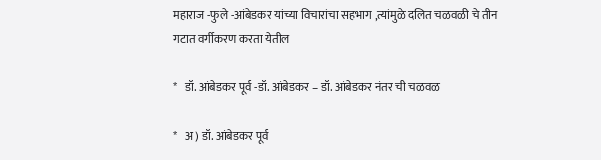महाराज -फुले -आंबेडकर यांच्या विचारांचा सहभाग ,त्यांमुळे दलित चळवळी चे तीन गटात वर्गीकरण करता येतील

*   डॉ. आंबेडकर पूर्व -डॉ. आंबेडकर – डॉ. आंबेडकर नंतर ची चळवळ

*   अ) डॉ. आंबेडकर पूर्व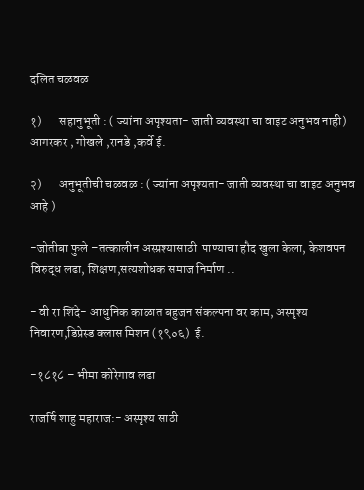दलित चळवळ

१)       सहानुभूती : ( ज्यांना अपृश्यता- जाती व्यवस्था चा वाइट अनुभव नाही) आगरकर , गोखले ,रानडे ,कर्वे ई.

२)       अनुभूतीची चळवळ : ( ज्यांना अपृश्यता- जाती व्यवस्था चा वाइट अनुभव आहे )

-जोतीबा फुले –तत्कालीन अस्प्रश्यासाठी  पाण्याचा हौद खुला केला, केशवपन विरुद्ध लढा, शिक्षण,सत्यशोधक समाज निर्माण ..

- वी रा शिंदे- आधुनिक काळात बहुजन संकल्पना वर काम, अस्पृश्य निवारण,डिप्रेस्ड क्लास मिशन (१९०६)  ई.

-१८१८ – भीमा कोरेगाव लढा

राजर्षि शाहु महाराज:- अस्पृश्य साठी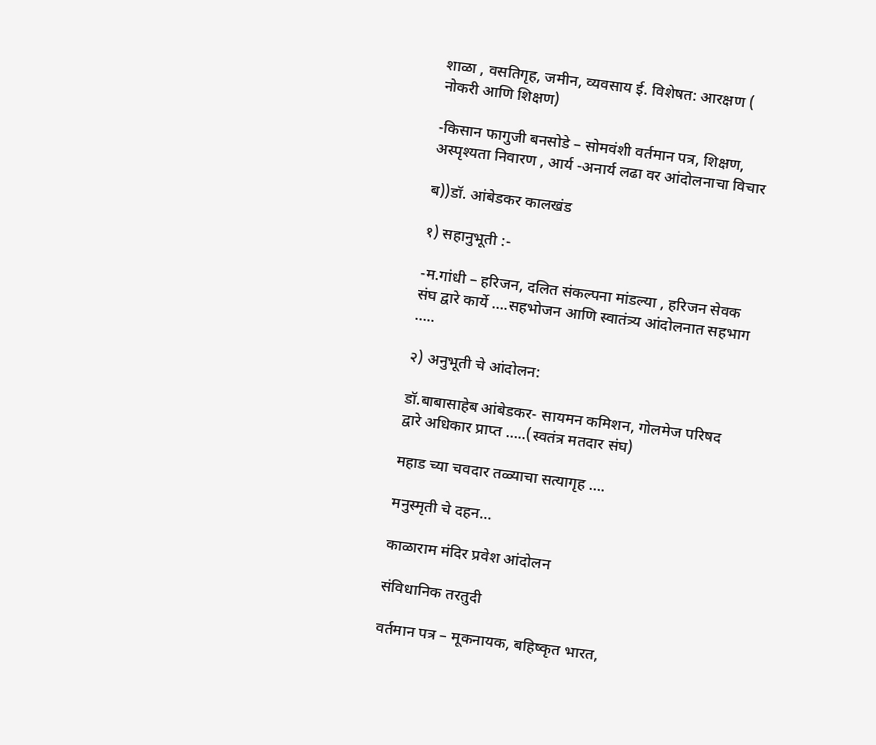शाळा , वसतिगृह, जमीन, व्यवसाय ई. विशेषत: आरक्षण ( नोकरी आणि शिक्षण)

-किसान फागुजी बनसोडे – सोमवंशी वर्तमान पत्र, शिक्षण, अस्पृश्यता निवारण , आर्य -अनार्य लढा वर आंदोलनाचा विचार

ब))डॉ. आंबेडकर कालखंड

१) सहानुभूती :-

-म.गांधी – हरिजन, दलित संकल्पना मांडल्या , हरिजन सेवक संघ द्वारे कार्ये ….सहभोजन आणि स्वातंत्र्य आंदोलनात सहभाग …..

२) अनुभूती चे आंदोलन:

डॉ.बाबासाहेब आंबेडकर- सायमन कमिशन, गोलमेज परिषद द्वारे अधिकार प्राप्त …..(स्वतंत्र मतदार संघ)

महाड च्या चवदार तळ्याचा सत्यागृह ….

मनुस्मृती चे दहन…

काळाराम मंदिर प्रवेश आंदोलन

संविधानिक तरतुदी

वर्तमान पत्र – मूकनायक, बहिष्कृत भारत,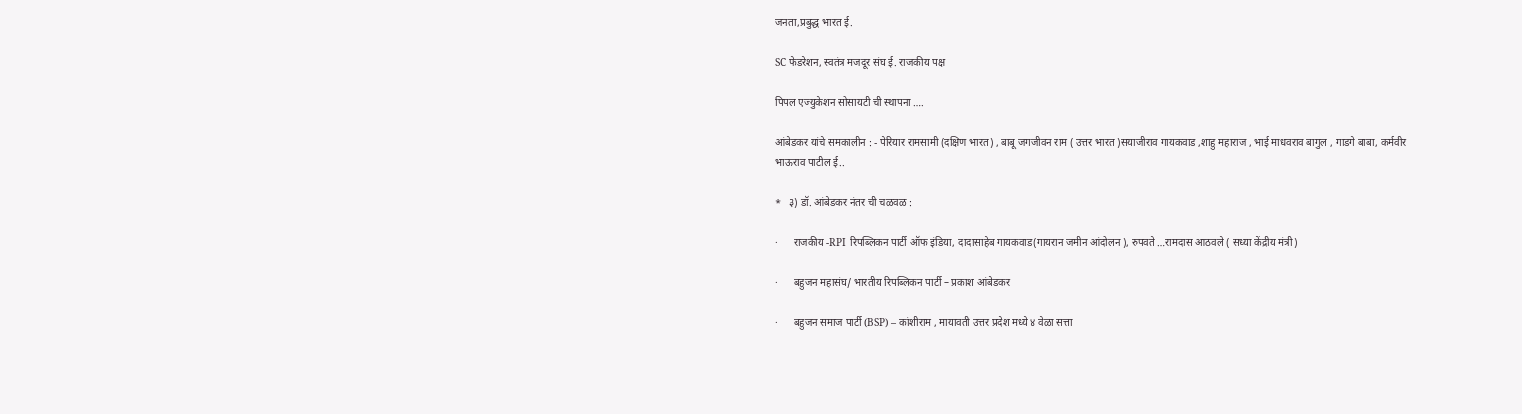जनता,प्रबुद्ध भारत ई.

SC फेडरेशन, स्वतंत्र मजदूर संघ ई. राजकीय पक्ष

पिपल एज्युकेशन सोसायटी ची स्थापना ….

आंबेडकर यांचे समकालीन : - पेरियार रामसामी (दक्षिण भारत) , बाबू जगजीवन राम ( उत्तर भारत )सयाजीराव गायकवाड ,शाहु महाराज , भाई माधवराव बागुल , गाडगे बाबा, कर्मवीर भाऊराव पाटील ई..

*   ३) डॉ. आंबेडकर नंतर ची चळवळ :

·      राजकीय -RPI रिपब्लिकन पार्टी ऑफ इंडिया, दादासाहेब गायकवाड(गायरान जमीन आंदोलन ), रुपवते …रामदास आठवले ( सध्या केंद्रीय मंत्री)

·      बहुजन महासंघ/ भारतीय रिपब्लिकन पार्टी – प्रकाश आंबेडकर

·      बहुजन समाज पार्टी (BSP) – कांशीराम , मायावती उत्तर प्रदेश मध्ये ४ वेळा सत्ता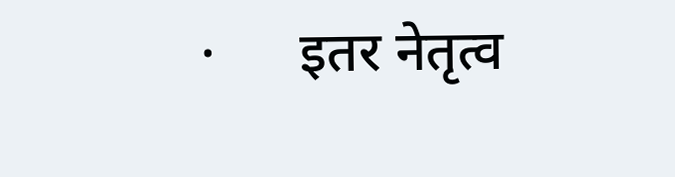·      इतर नेतृत्व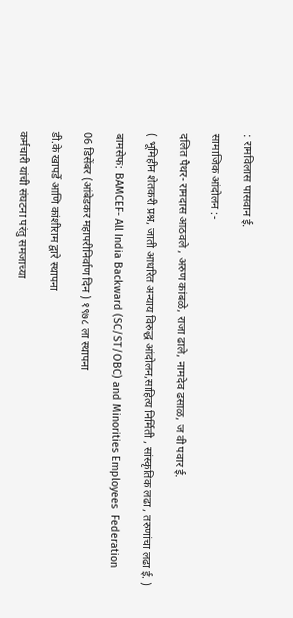: रामविलास पासवान ई.

सामाजिक आंदोलन :-

दलित पैथर- रामदास आठवले , अरुण कांबळे, राजा ढाले, नामदेव ढसाळ, ज वी पवार ई.

( भूमिहीन शेतकरी प्रश्न, जाती आधरित अन्याय विरुद्ध आंदोलन,साहित्य निर्मिती , सांस्कृतिक लढा , तरुणांचा लढा ई. )

बामसेफ: BAMCEF- All India Backward (SC/ST/OBC) and Minorities Employees  Federation

06 डिसेंबर (आंबेडकर महापरीनिर्वाण दिन ) १९७८ ला स्थापना

डी.के खापर्डे आणि कांशीराम द्वारे स्थापना

कर्मचारी यांची संघटना परंतु समजाच्या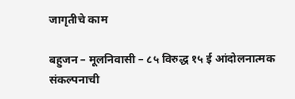जागृतीचे काम

बहुजन – मूलनिवासी – ८५ विरुद्ध १५ ई आंदोलनात्मक संकल्पनाची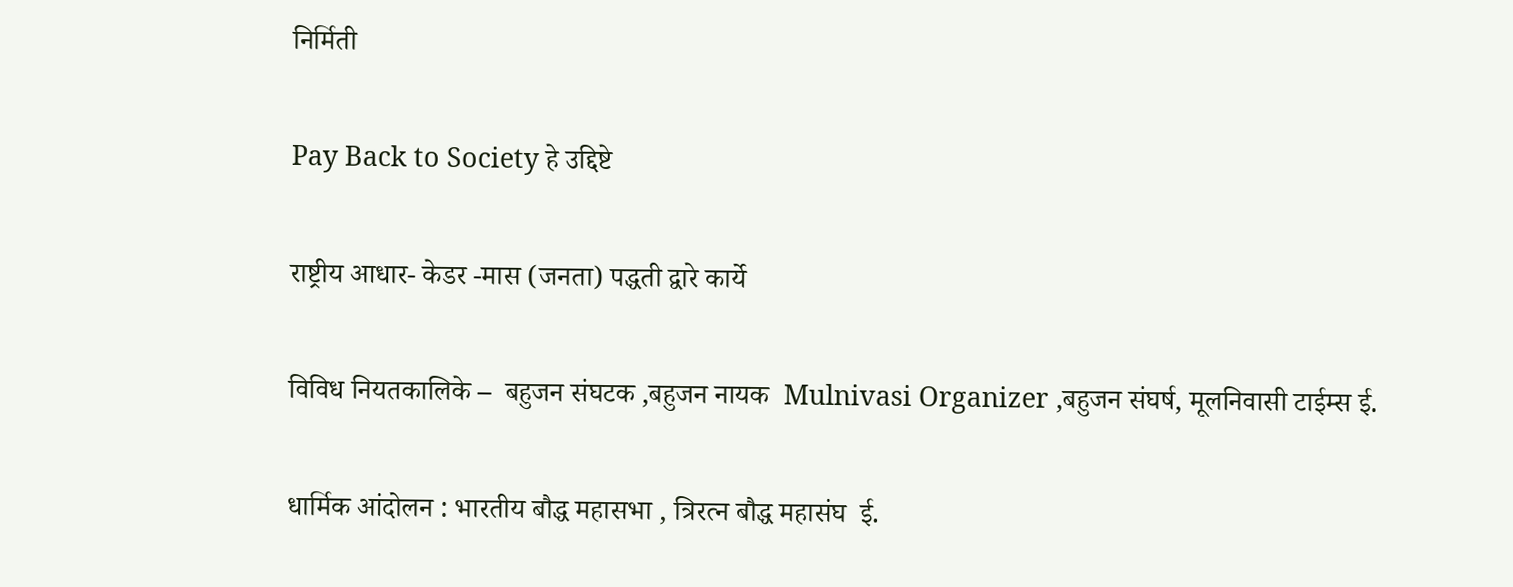निर्मिती

Pay Back to Society हे उद्दिष्टे

राष्ट्रीय आधार- केडर -मास (जनता) पद्धती द्वारे कार्ये

विविध नियतकालिके –  बहुजन संघटक ,बहुजन नायक  Mulnivasi Organizer ,बहुजन संघर्ष, मूलनिवासी टाईम्स ई.

धार्मिक आंदोलन : भारतीय बौद्ध महासभा , त्रिरत्न बौद्ध महासंघ  ई.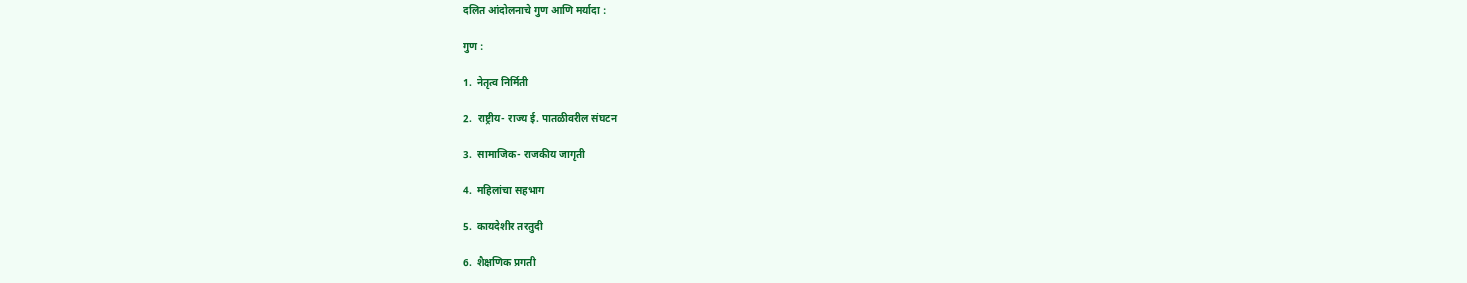दलित आंदोलनाचे गुण आणि मर्यादा :

गुण :

1.  नेतृत्व निर्मिती

2.  राष्ट्रीय- राज्य ई. पातळीवरील संघटन

3.  सामाजिक- राजकीय जागृती

4.  महिलांचा सहभाग

5.  कायदेशीर तरतुदी

6.  शैक्षणिक प्रगती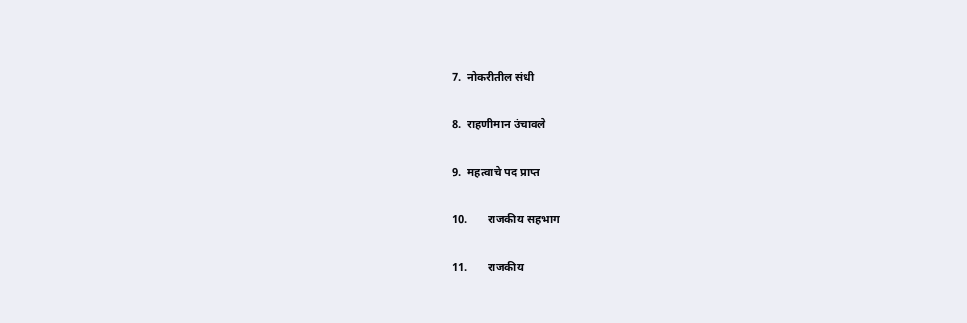7.  नोकरीतील संधी

8.  राहणीमान उंचावले

9.  महत्वाचे पद प्राप्त

10.       राजकीय सहभाग

11.       राजकीय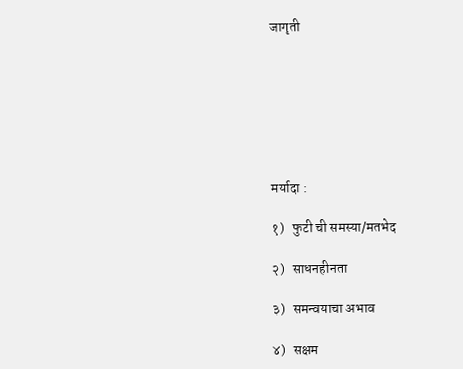जागृती







मर्यादा :

१)   फुटी ची समस्या/मतभेद

२)   साधनहीनता

३)   समन्वयाचा अभाव

४)   सक्षम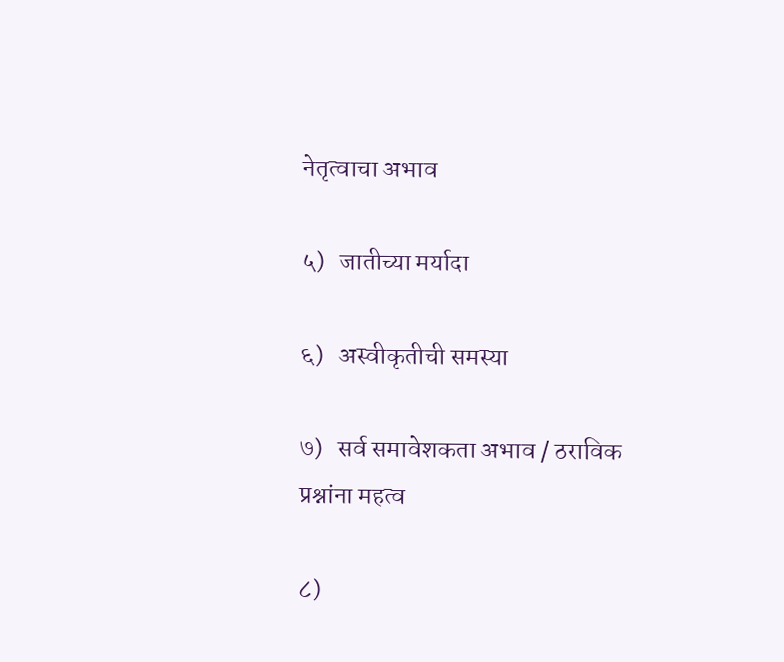नेतृत्वाचा अभाव

५)   जातीच्या मर्यादा

६)   अस्वीकृतीची समस्या

७)   सर्व समावेशकता अभाव / ठराविक प्रश्नांना महत्व

८)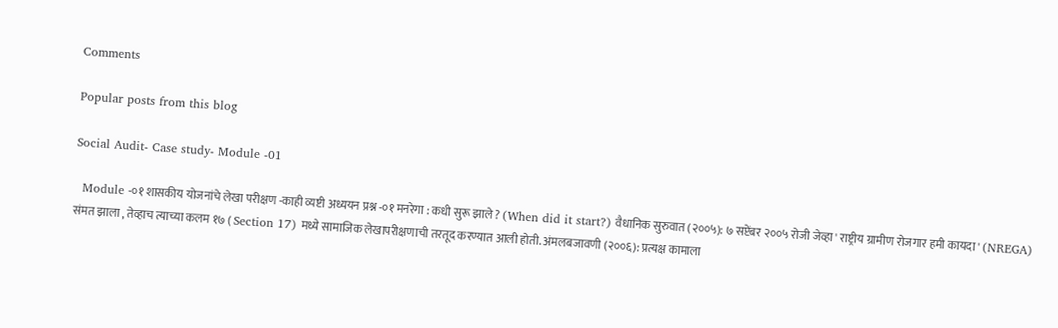Comments

Popular posts from this blog

Social Audit- Case study- Module -01

  Module -०१ शासकीय योजनांचे लेखा परीक्षण -काही व्यष्टी अध्ययन प्रश्न -०१ मनरेगा : कधी सुरू झाले ? (When did it start?) वैधानिक सुरुवात (२००५): ७ सप्टेंबर २००५ रोजी जेव्हा ' राष्ट्रीय ग्रामीण रोजगार हमी कायदा ' (NREGA) संमत झाला , तेव्हाच त्याच्या कलम १७ ( Section 17) मध्ये सामाजिक लेखापरीक्षणाची तरतूद करण्यात आली होती. अंमलबजावणी (२००६): प्रत्यक्ष कामाला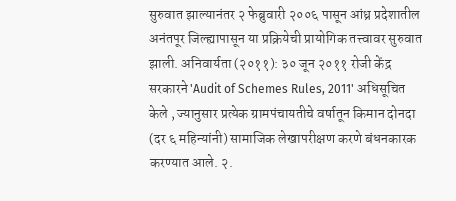सुरुवात झाल्यानंतर २ फेब्रुवारी २००६ पासून आंध्र प्रदेशातील अनंतपूर जिल्ह्यापासून या प्रक्रियेची प्रायोगिक तत्त्वावर सुरुवात झाली. अनिवार्यता (२०११): ३० जून २०११ रोजी केंद्र सरकारने 'Audit of Schemes Rules, 2011' अधिसूचित केले , ज्यानुसार प्रत्येक ग्रामपंचायतीचे वर्षातून किमान दोनदा (दर ६ महिन्यांनी) सामाजिक लेखापरीक्षण करणे बंधनकारक करण्यात आले. २.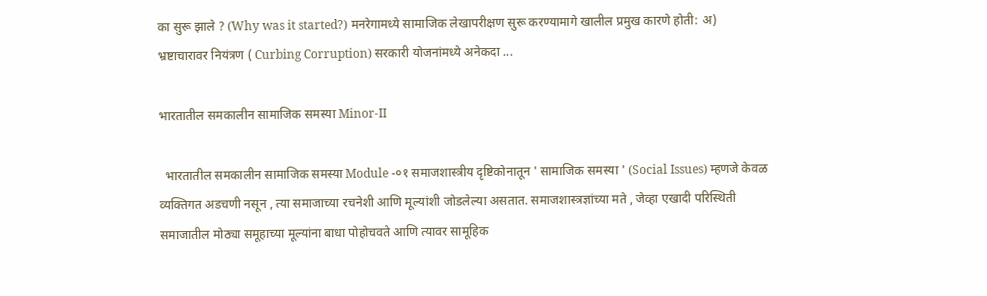का सुरू झाले ? (Why was it started?) मनरेगामध्ये सामाजिक लेखापरीक्षण सुरू करण्यामागे खालील प्रमुख कारणे होती: अ) भ्रष्टाचारावर नियंत्रण ( Curbing Corruption) सरकारी योजनांमध्ये अनेकदा ...

भारतातील समकालीन सामाजिक समस्या Minor-II

  भारतातील समकालीन सामाजिक समस्या Module -०१ समाजशास्त्रीय दृष्टिकोनातून ' सामाजिक समस्या ' (Social Issues) म्हणजे केवळ व्यक्तिगत अडचणी नसून , त्या समाजाच्या रचनेशी आणि मूल्यांशी जोडलेल्या असतात. समाजशास्त्रज्ञांच्या मते , जेव्हा एखादी परिस्थिती समाजातील मोठ्या समूहाच्या मूल्यांना बाधा पोहोचवते आणि त्यावर सामूहिक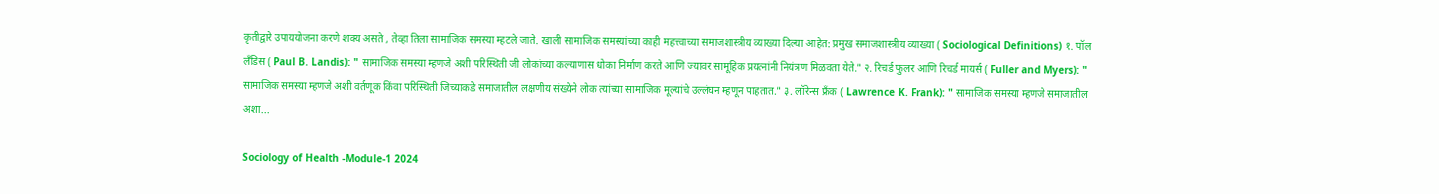कृतीद्वारे उपाययोजना करणे शक्य असते , तेव्हा तिला सामाजिक समस्या म्हटले जाते. खाली सामाजिक समस्यांच्या काही महत्त्वाच्या समाजशास्त्रीय व्याख्या दिल्या आहेत: प्रमुख समाजशास्त्रीय व्याख्या ( Sociological Definitions) १. पॉल लँडिस ( Paul B. Landis): " सामाजिक समस्या म्हणजे अशी परिस्थिती जी लोकांच्या कल्याणास धोका निर्माण करते आणि ज्यावर सामूहिक प्रयत्नांनी नियंत्रण मिळवता येते." २. रिचर्ड फुलर आणि रिचर्ड मायर्स ( Fuller and Myers): " सामाजिक समस्या म्हणजे अशी वर्तणूक किंवा परिस्थिती जिच्याकडे समाजातील लक्षणीय संख्येने लोक त्यांच्या सामाजिक मूल्यांचे उल्लंघन म्हणून पाहतात." ३. लॉरेन्स फ्रँक ( Lawrence K. Frank): " सामाजिक समस्या म्हणजे समाजातील अशा...

Sociology of Health -Module-1 2024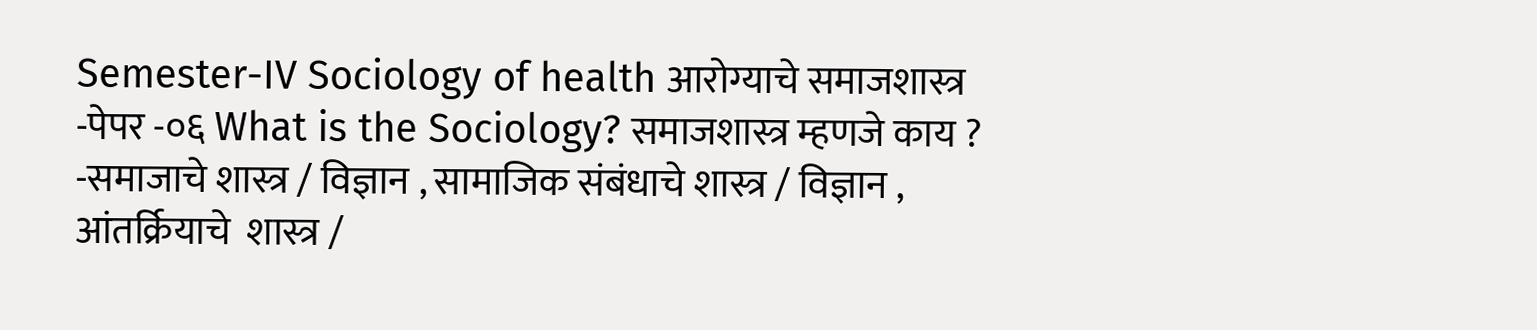Semester-IV Sociology of health आरोग्याचे समाजशास्त्र -पेपर -०६ What is the Sociology? समाजशास्त्र म्हणजे काय ? -समाजाचे शास्त्र / विज्ञान , सामाजिक संबंधाचे शास्त्र / विज्ञान , आंतर्क्रियाचे  शास्त्र /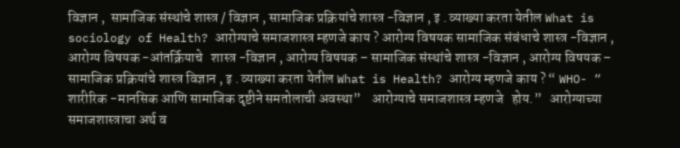विज्ञान ,  सामाजिक संस्थांचे शास्त्र / विज्ञान , सामाजिक प्रक्रियांचे शास्त्र -विज्ञान , इ . व्याख्या करता येतील What is sociology of Health? आरोग्याचे समाजशास्त्र म्हणजे काय ? आरोग्य विषयक सामाजिक संबंधाचे शास्त्र -विज्ञान , आरोग्य विषयक -आंतर्क्रियाचे   शास्त्र -विज्ञान , आरोग्य विषयक – सामाजिक संस्थांचे शास्त्र -विज्ञान , आरोग्य विषयक – सामाजिक प्रक्रियांचे शास्त्र विज्ञान , इ . व्याख्या करता येतील What is Health? आरोग्य म्हणजे काय ? “ WHO- “ शारीरिक -मानसिक आणि सामाजिक दृष्टीने समतोलाची अवस्था”    आरोग्याचे समाजशास्त्र म्हणजे   होय.”   आरोग्याच्या समाजशास्त्राचा अर्थ व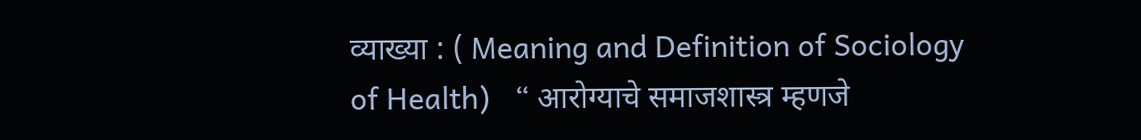व्याख्या : ( Meaning and Definition of Sociology of Health)   “ आरोग्याचे समाजशास्त्र म्हणजे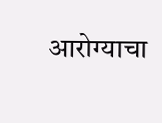आरोग्याचा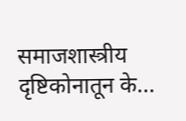समाजशास्त्रीय दृष्टिकोनातून के...